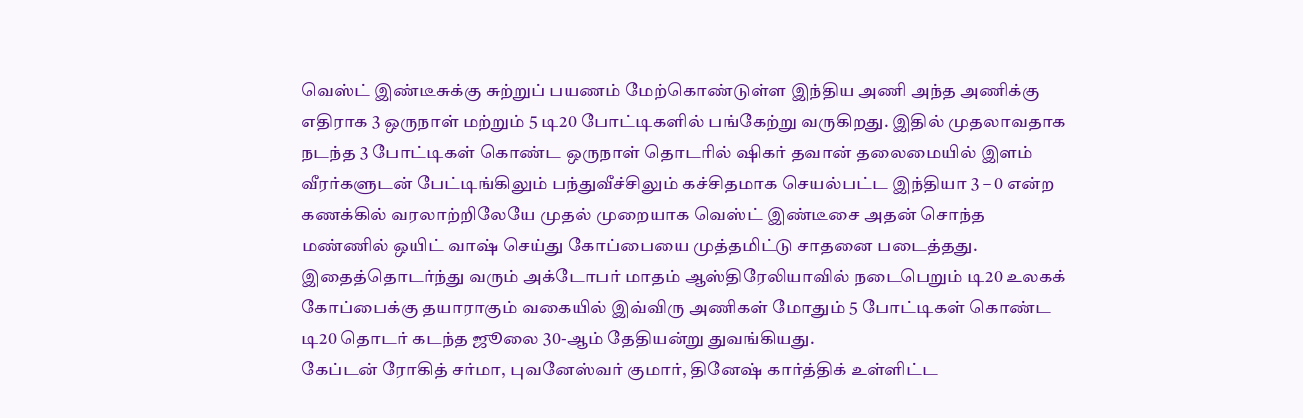வெஸ்ட் இண்டீசுக்கு சுற்றுப் பயணம் மேற்கொண்டுள்ள இந்திய அணி அந்த அணிக்கு எதிராக 3 ஒருநாள் மற்றும் 5 டி20 போட்டிகளில் பங்கேற்று வருகிறது. இதில் முதலாவதாக நடந்த 3 போட்டிகள் கொண்ட ஒருநாள் தொடரில் ஷிகர் தவான் தலைமையில் இளம் வீரர்களுடன் பேட்டிங்கிலும் பந்துவீச்சிலும் கச்சிதமாக செயல்பட்ட இந்தியா 3 – 0 என்ற கணக்கில் வரலாற்றிலேயே முதல் முறையாக வெஸ்ட் இண்டீசை அதன் சொந்த மண்ணில் ஒயிட் வாஷ் செய்து கோப்பையை முத்தமிட்டு சாதனை படைத்தது. இதைத்தொடர்ந்து வரும் அக்டோபர் மாதம் ஆஸ்திரேலியாவில் நடைபெறும் டி20 உலகக் கோப்பைக்கு தயாராகும் வகையில் இவ்விரு அணிகள் மோதும் 5 போட்டிகள் கொண்ட டி20 தொடர் கடந்த ஜூலை 30-ஆம் தேதியன்று துவங்கியது.
கேப்டன் ரோகித் சர்மா, புவனேஸ்வர் குமார், தினேஷ் கார்த்திக் உள்ளிட்ட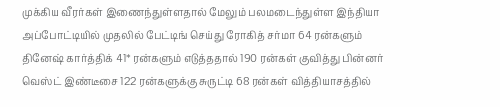முக்கிய வீரர்கள் இணைந்துள்ளதால் மேலும் பலமடைந்துள்ள இந்தியா அப்போட்டியில் முதலில் பேட்டிங் செய்து ரோகித் சர்மா 64 ரன்களும் தினேஷ் கார்த்திக் 41* ரன்களும் எடுத்ததால் 190 ரன்கள் குவித்து பின்னர் வெஸ்ட் இண்டீசை 122 ரன்களுக்கு சுருட்டி 68 ரன்கள் வித்தியாசத்தில்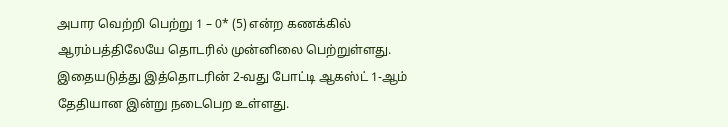அபார வெற்றி பெற்று 1 – 0* (5) என்ற கணக்கில் ஆரம்பத்திலேயே தொடரில் முன்னிலை பெற்றுள்ளது. இதையடுத்து இத்தொடரின் 2-வது போட்டி ஆகஸ்ட் 1-ஆம் தேதியான இன்று நடைபெற உள்ளது.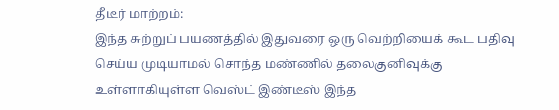தீடீர் மாற்றம்:
இந்த சுற்றுப் பயணத்தில் இதுவரை ஒரு வெற்றியைக் கூட பதிவு செய்ய முடியாமல் சொந்த மண்ணில் தலைகுனிவுக்கு உள்ளாகியுள்ள வெஸ்ட் இண்டீஸ் இந்த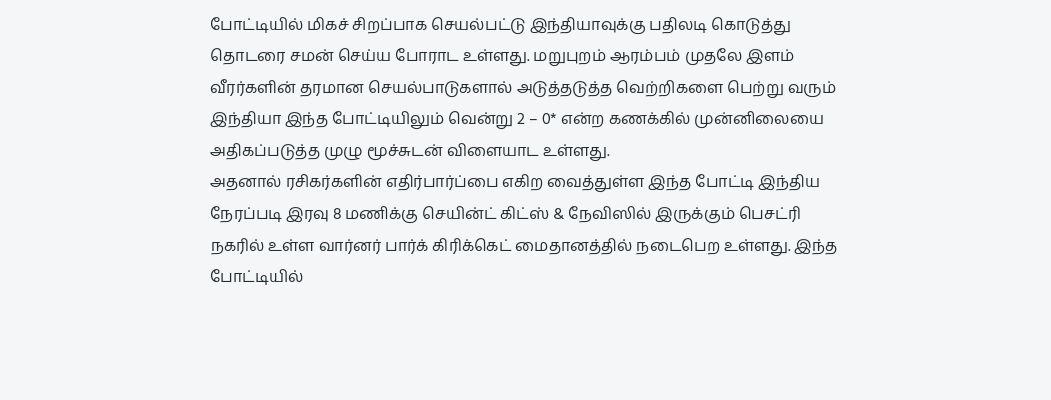போட்டியில் மிகச் சிறப்பாக செயல்பட்டு இந்தியாவுக்கு பதிலடி கொடுத்து தொடரை சமன் செய்ய போராட உள்ளது. மறுபுறம் ஆரம்பம் முதலே இளம் வீரர்களின் தரமான செயல்பாடுகளால் அடுத்தடுத்த வெற்றிகளை பெற்று வரும் இந்தியா இந்த போட்டியிலும் வென்று 2 – 0* என்ற கணக்கில் முன்னிலையை அதிகப்படுத்த முழு மூச்சுடன் விளையாட உள்ளது.
அதனால் ரசிகர்களின் எதிர்பார்ப்பை எகிற வைத்துள்ள இந்த போட்டி இந்திய நேரப்படி இரவு 8 மணிக்கு செயின்ட் கிட்ஸ் & நேவிஸில் இருக்கும் பெசட்ரி நகரில் உள்ள வார்னர் பார்க் கிரிக்கெட் மைதானத்தில் நடைபெற உள்ளது. இந்த போட்டியில்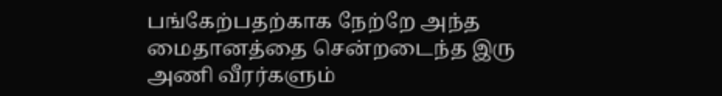பங்கேற்பதற்காக நேற்றே அந்த மைதானத்தை சென்றடைந்த இரு அணி வீரர்களும்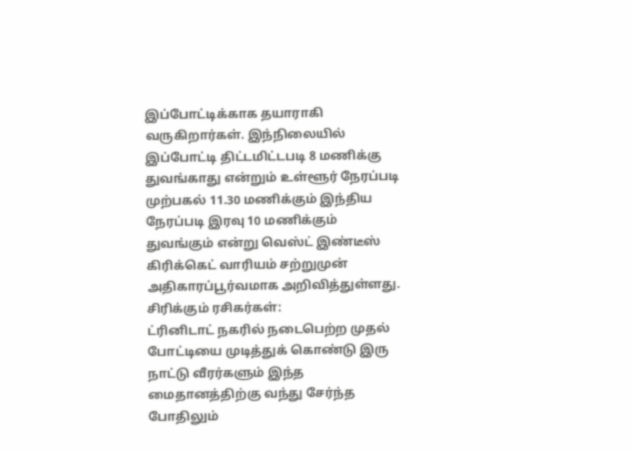இப்போட்டிக்காக தயாராகி வருகிறார்கள். இந்நிலையில் இப்போட்டி திட்டமிட்டபடி 8 மணிக்கு துவங்காது என்றும் உள்ளூர் நேரப்படி முற்பகல் 11.30 மணிக்கும் இந்திய நேரப்படி இரவு 10 மணிக்கும் துவங்கும் என்று வெஸ்ட் இண்டீஸ் கிரிக்கெட் வாரியம் சற்றுமுன் அதிகாரப்பூர்வமாக அறிவித்துள்ளது.
சிரிக்கும் ரசிகர்கள்:
ட்ரினிடாட் நகரில் நடைபெற்ற முதல் போட்டியை முடித்துக் கொண்டு இரு நாட்டு வீரர்களும் இந்த மைதானத்திற்கு வந்து சேர்ந்த போதிலும்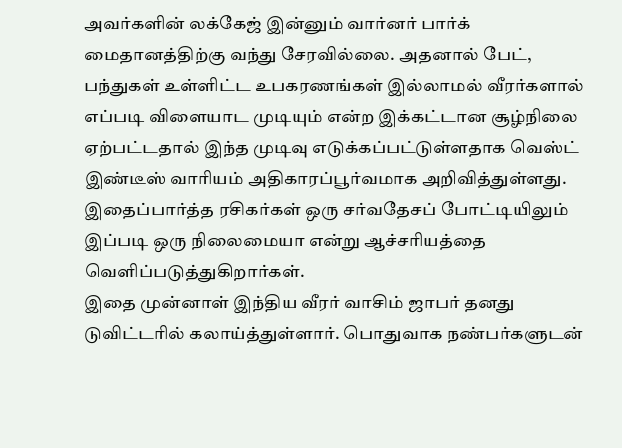அவர்களின் லக்கேஜ் இன்னும் வார்னர் பார்க் மைதானத்திற்கு வந்து சேரவில்லை. அதனால் பேட், பந்துகள் உள்ளிட்ட உபகரணங்கள் இல்லாமல் வீரர்களால் எப்படி விளையாட முடியும் என்ற இக்கட்டான சூழ்நிலை ஏற்பட்டதால் இந்த முடிவு எடுக்கப்பட்டுள்ளதாக வெஸ்ட் இண்டீஸ் வாரியம் அதிகாரப்பூர்வமாக அறிவித்துள்ளது. இதைப்பார்த்த ரசிகர்கள் ஒரு சர்வதேசப் போட்டியிலும் இப்படி ஒரு நிலைமையா என்று ஆச்சரியத்தை வெளிப்படுத்துகிறார்கள்.
இதை முன்னாள் இந்திய வீரர் வாசிம் ஜாபர் தனது டுவிட்டரில் கலாய்த்துள்ளார். பொதுவாக நண்பர்களுடன்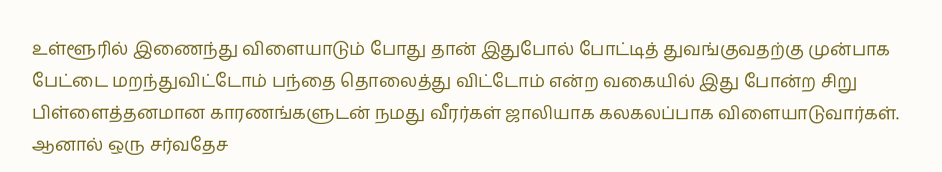உள்ளூரில் இணைந்து விளையாடும் போது தான் இதுபோல் போட்டித் துவங்குவதற்கு முன்பாக பேட்டை மறந்துவிட்டோம் பந்தை தொலைத்து விட்டோம் என்ற வகையில் இது போன்ற சிறு பிள்ளைத்தனமான காரணங்களுடன் நமது வீரர்கள் ஜாலியாக கலகலப்பாக விளையாடுவார்கள். ஆனால் ஒரு சர்வதேச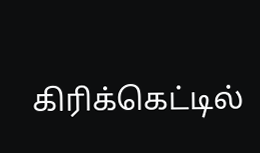கிரிக்கெட்டில்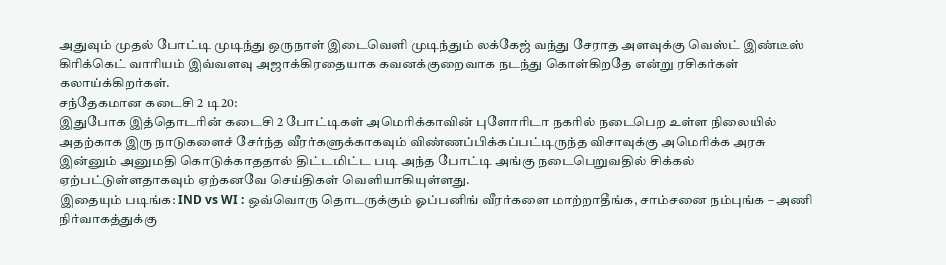அதுவும் முதல் போட்டி முடிந்து ஒருநாள் இடைவெளி முடிந்தும் லக்கேஜ் வந்து சேராத அளவுக்கு வெஸ்ட் இண்டீஸ் கிரிக்கெட் வாரியம் இவ்வளவு அஜாக்கிரதையாக கவனக்குறைவாக நடந்து கொள்கிறதே என்று ரசிகர்கள் கலாய்க்கிறர்கள்.
சந்தேகமான கடைசி 2 டி20:
இதுபோக இத்தொடரின் கடைசி 2 போட்டிகள் அமெரிக்காவின் புளோரிடா நகரில் நடைபெற உள்ள நிலையில் அதற்காக இரு நாடுகளைச் சேர்ந்த வீரர்களுக்காகவும் விண்ணப்பிக்கப்பட்டிருந்த விசாவுக்கு அமெரிக்க அரசு இன்னும் அனுமதி கொடுக்காததால் திட்டமிட்ட படி அந்த போட்டி அங்கு நடைபெறுவதில் சிக்கல் ஏற்பட்டுள்ளதாகவும் ஏற்கனவே செய்திகள் வெளியாகியுள்ளது.
இதையும் படிங்க: IND vs WI : ஒவ்வொரு தொடருக்கும் ஓப்பனிங் வீரர்களை மாற்றாதீங்க, சாம்சனை நம்புங்க – அணி நிர்வாகத்துக்கு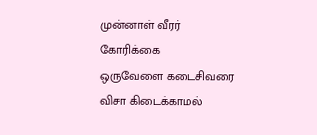முன்னாள் வீரர் கோரிக்கை
ஒருவேளை கடைசிவரை விசா கிடைக்காமல்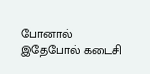போனால் இதேபோல் கடைசி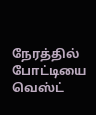நேரத்தில் போட்டியை வெஸ்ட்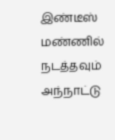இண்டீஸ் மண்ணில் நடத்தவும் அந்நாட்டு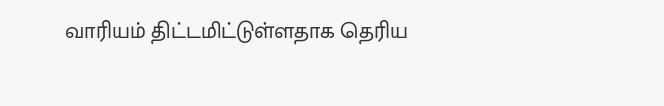வாரியம் திட்டமிட்டுள்ளதாக தெரிய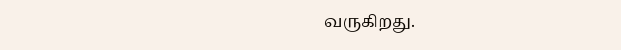வருகிறது.